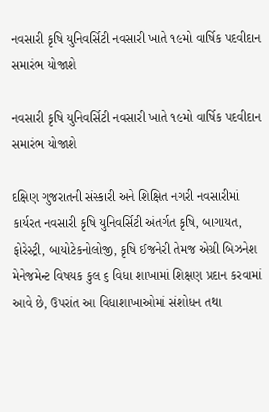નવસારી કૃષિ યુનિવર્સિટી નવસારી ખાતે ૧૯મો વાર્ષિક પદવીદાન સમારંભ યોજાશે

નવસારી કૃષિ યુનિવર્સિટી નવસારી ખાતે ૧૯મો વાર્ષિક પદવીદાન સમારંભ યોજાશે

દક્ષિણ ગુજરાતની સંસ્કારી અને શિક્ષિત નગરી નવસારીમાં કાર્યરત નવસારી કૃષિ યુનિવર્સિટી અંતર્ગત કૃષિ, બાગાયત, ફોરેસ્ટ્રી, બાયોટેકનોલોજી, કૃષિ ઈજનેરી તેમજ એગ્રી બિઝનેશ મેનેજમેન્ટ વિષયક કુલ ૬ વિધા શાખામાં શિક્ષણ પ્રદાન કરવામાં આવે છે, ઉપરાંત આ વિધાશાખાઓમાં સંશોધન તથા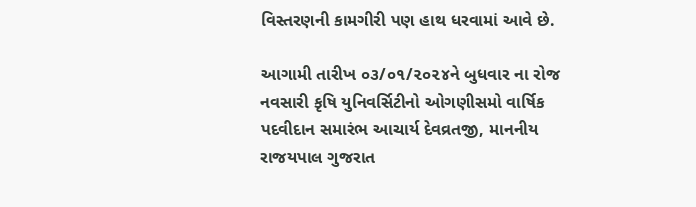વિસ્તરણની કામગીરી પણ હાથ ધરવામાં આવે છે.

આગામી તારીખ ૦૩/૦૧/૨૦૨૪ને બુધવાર ના રોજ નવસારી કૃષિ યુનિવર્સિટીનો ઓગણીસમો વાર્ષિક પદવીદાન સમારંભ આચાર્ય દેવવ્રતજી, માનનીય રાજયપાલ ગુજરાત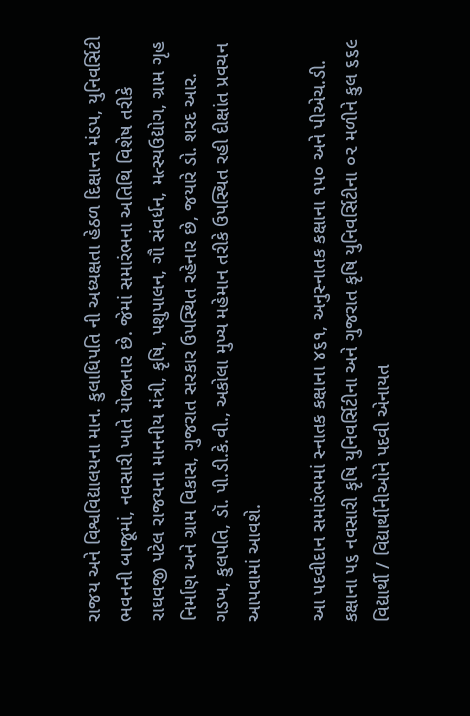રાજય અને વિશ્વવિદ્યાલયના માન. કુલાધિપતિ ની અધ્યક્ષતા હેઠળ દિક્ષાન્ત મંડપ, યુનિવર્સિટી ભવનની બાજૂમાં, નવસારી ખાતે યોજાનાર છે. જેમાં સમારંભના અતિથિ વિશેષ તરીકે રાઘવજી પટેલ રાજયના માનનીય મંત્રી, કૃષિ, પશુપાલન, ગૌ સંવર્ધન, મત્સ્યઉદ્યોગ, ગ્રામ ગૃહ નિર્માણ અને ગ્રામ વિકાસ, ગુજરાત સરકાર ઉપસ્થિત રહેનાર છે, જયારે ડો. શરદ આર. ગડખ, કુલપતિ, ડૉ. પી.ડી.કે.વી., અકોલા મુખ્ય મહેમાન તરીકે ઉપસ્થિત રહી દીક્ષાંત પ્રવચન આપવામાં આવશે.

આ પદવીદાન સમારંભમાં સ્નાતક કક્ષાના ૪૬૧, અનુસ્નાતક કક્ષાના ૧૫૦ અને પીએચ.ડી. કક્ષાના ૫૬ નવસારી કૃષિ યુનિવર્સિટીના અને ગુજરાત કૃષિ યુનિવર્સિટીના ૦૨ મળીને કુલ ૬૬૯ વિદ્યાર્થી / વિદ્યાર્થીનીઓને પદવી એનાયત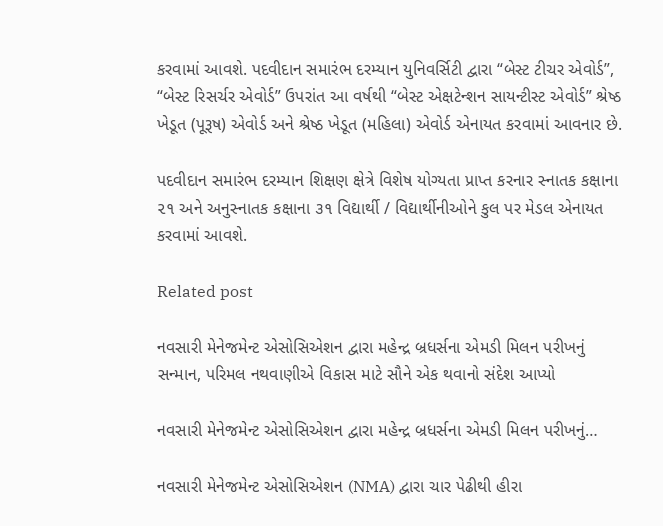કરવામાં આવશે. પદવીદાન સમારંભ દરમ્યાન યુનિવર્સિટી દ્વારા “બેસ્ટ ટીચર એવોર્ડ”, “બેસ્ટ રિસર્ચર એવોર્ડ” ઉપરાંત આ વર્ષથી “બેસ્ટ એક્ષટેન્શન સાયન્ટીસ્ટ એવોર્ડ” શ્રેષ્ઠ ખેડૂત (પૂરૂષ) એવોર્ડ અને શ્રેષ્ઠ ખેડૂત (મહિલા) એવોર્ડ એનાયત કરવામાં આવનાર છે.

પદવીદાન સમારંભ દરમ્યાન શિક્ષણ ક્ષેત્રે વિશેષ યોગ્યતા પ્રાપ્ત કરનાર સ્નાતક કક્ષાના ૨૧ અને અનુસ્નાતક કક્ષાના ૩૧ વિદ્યાર્થી / વિદ્યાર્થીનીઓને કુલ પર મેડલ એનાયત કરવામાં આવશે.

Related post

નવસારી મેનેજમેન્ટ એસોસિએશન દ્વારા મહેન્દ્ર બ્રધર્સના એમડી મિલન પરીખનું સન્માન, પરિમલ નથવાણીએ વિકાસ માટે સૌને એક થવાનો સંદેશ આપ્યો

નવસારી મેનેજમેન્ટ એસોસિએશન દ્વારા મહેન્દ્ર બ્રધર્સના એમડી મિલન પરીખનું…

નવસારી મેનેજમેન્ટ એસોસિએશન (NMA) દ્વારા ચાર પેઢીથી હીરા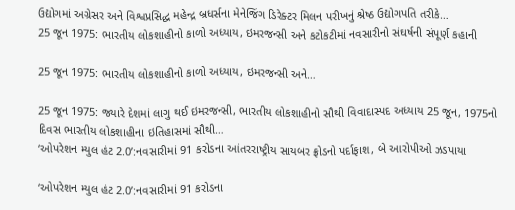ઉદ્યોગમાં અગ્રેસર અને વિશ્વપ્રસિદ્ધ મહેન્દ્ર બ્રધર્સના મેનેજિંગ ડિરેક્ટર મિલન પરીખનું શ્રેષ્ઠ ઉદ્યોગપતિ તરીકે…
25 જૂન 1975: ભારતીય લોકશાહીનો કાળો અધ્યાય, ઇમરજન્સી અને કટોકટીમાં નવસારીનો સંઘર્ષની સંપૂર્ણ કહાની

25 જૂન 1975: ભારતીય લોકશાહીનો કાળો અધ્યાય, ઇમરજન્સી અને…

25 જૂન 1975: જ્યારે દેશમાં લાગુ થઈ ઇમરજન્સી, ભારતીય લોકશાહીનો સૌથી વિવાદાસ્પદ અધ્યાય 25 જૂન, 1975નો દિવસ ભારતીય લોકશાહીના ઇતિહાસમાં સૌથી…
‘ઓપરેશન મ્યુલ હંટ 2.0’:નવસારીમાં 91 કરોડના આંતરરાષ્ટ્રીય સાયબર ફ્રોડનો પર્દાફાશ, બે આરોપીઓ ઝડપાયા

‘ઓપરેશન મ્યુલ હંટ 2.0’:નવસારીમાં 91 કરોડના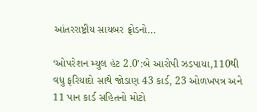આંતરરાષ્ટ્રીય સાયબર ફ્રોડનો…

‘ઓપરેશન મ્યુલ હંટ 2.0’:બે આરોપી ઝડપાયા,110થી વધુ ફરિયાદો સાથે જોડાણ 43 કાર્ડ, 23 ઓળખપત્ર અને 11 પાન કાર્ડ સહિતનો મોટો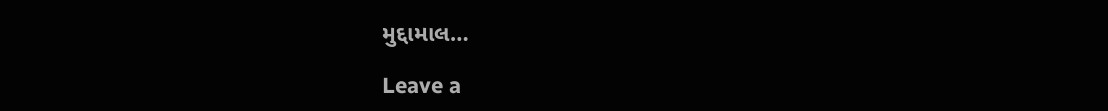મુદ્દામાલ…

Leave a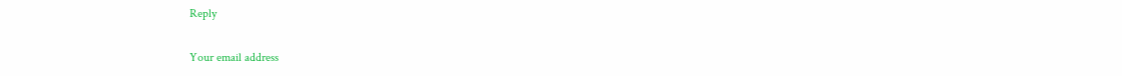Reply

Your email address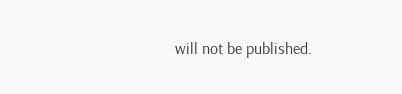will not be published.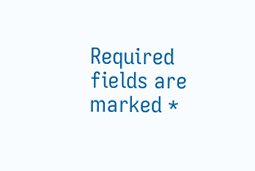Required fields are marked *